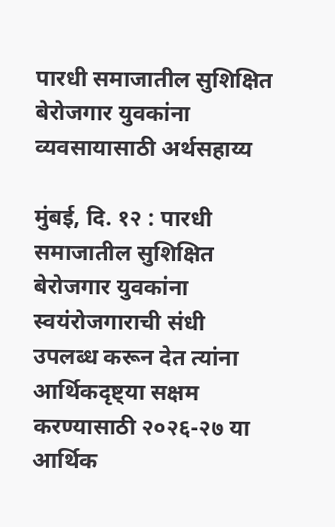पारधी समाजातील सुशिक्षित बेरोजगार युवकांना व्यवसायासाठी अर्थसहाय्य

मुंबई, दि. १२ : पारधी समाजातील सुशिक्षित बेरोजगार युवकांना स्वयंरोजगाराची संधी उपलब्ध करून देत त्यांना आर्थिकदृष्ट्या सक्षम करण्यासाठी २०२६-२७ या आर्थिक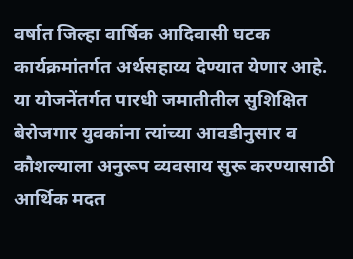वर्षात जिल्हा वार्षिक आदिवासी घटक कार्यक्रमांतर्गत अर्थसहाय्य देण्यात येणार आहे. या योजनेंतर्गत पारधी जमातीतील सुशिक्षित बेरोजगार युवकांना त्यांच्या आवडीनुसार व कौशल्याला अनुरूप व्यवसाय सुरू करण्यासाठी आर्थिक मदत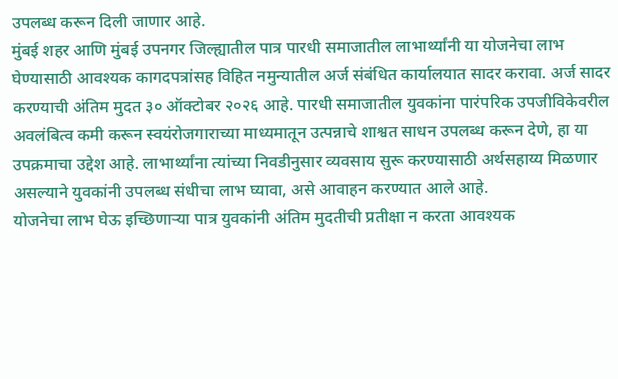उपलब्ध करून दिली जाणार आहे.
मुंबई शहर आणि मुंबई उपनगर जिल्ह्यातील पात्र पारधी समाजातील लाभार्थ्यांनी या योजनेचा लाभ घेण्यासाठी आवश्यक कागदपत्रांसह विहित नमुन्यातील अर्ज संबंधित कार्यालयात सादर करावा. अर्ज सादर करण्याची अंतिम मुदत ३० ऑक्टोबर २०२६ आहे. पारधी समाजातील युवकांना पारंपरिक उपजीविकेवरील अवलंबित्व कमी करून स्वयंरोजगाराच्या माध्यमातून उत्पन्नाचे शाश्वत साधन उपलब्ध करून देणे, हा या उपक्रमाचा उद्देश आहे. लाभार्थ्यांना त्यांच्या निवडीनुसार व्यवसाय सुरू करण्यासाठी अर्थसहाय्य मिळणार असल्याने युवकांनी उपलब्ध संधीचा लाभ घ्यावा, असे आवाहन करण्यात आले आहे.
योजनेचा लाभ घेऊ इच्छिणाऱ्या पात्र युवकांनी अंतिम मुदतीची प्रतीक्षा न करता आवश्यक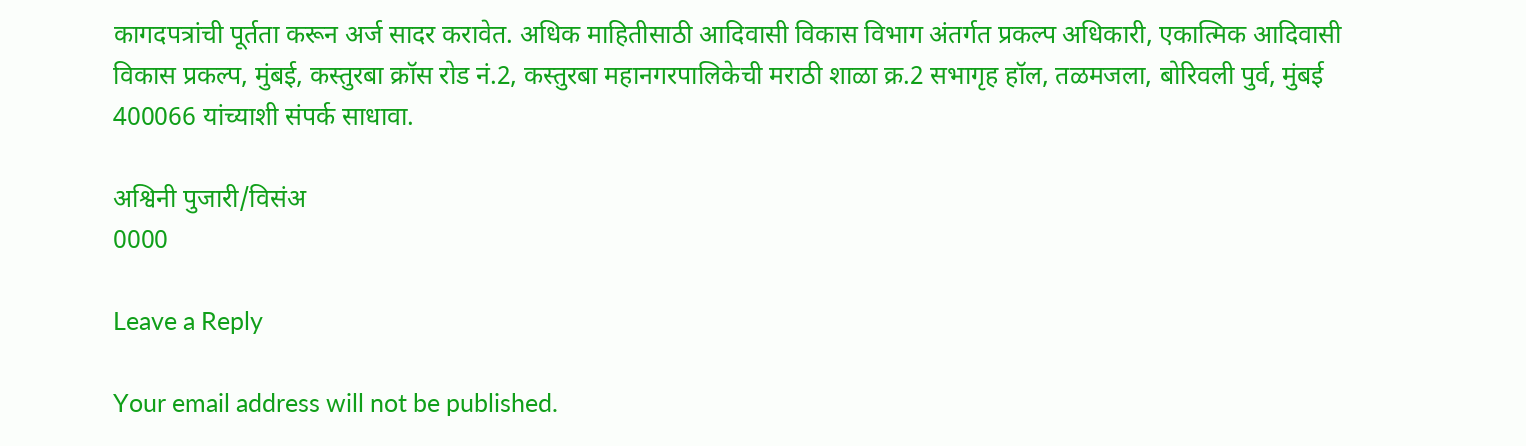कागदपत्रांची पूर्तता करून अर्ज सादर करावेत. अधिक माहितीसाठी आदिवासी विकास विभाग अंतर्गत प्रकल्प अधिकारी, एकात्मिक आदिवासी विकास प्रकल्प, मुंबई, कस्तुरबा क्रॉस रोड नं.2, कस्तुरबा महानगरपालिकेची मराठी शाळा क्र.2 सभागृह हॉल, तळमजला, बोरिवली पुर्व, मुंबई 400066 यांच्याशी संपर्क साधावा.

अश्विनी पुजारी/विसंअ
0000

Leave a Reply

Your email address will not be published.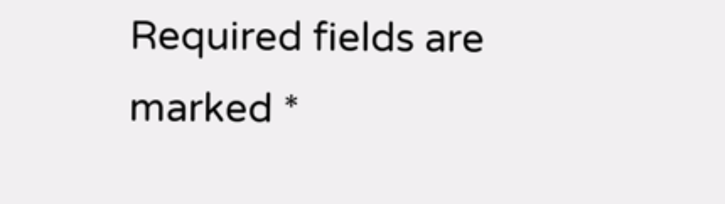Required fields are marked *